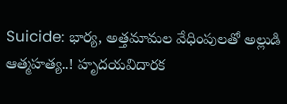Suicide: భార్య, అత్తమామల వేధింపులతో అల్లుడి ఆత్మహత్య..! హృదయవిదారక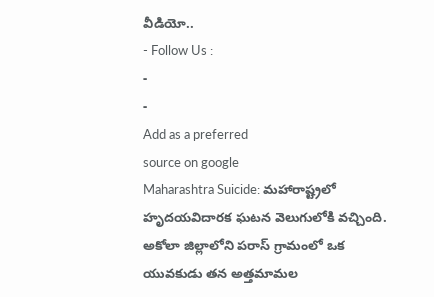వీడియో..
- Follow Us :
-
-
Add as a preferred
source on google
Maharashtra Suicide: మహారాష్ట్రలో హృదయవిదారక ఘటన వెలుగులోకి వచ్చింది. అకోలా జిల్లాలోని పరాస్ గ్రామంలో ఒక యువకుడు తన అత్తమామల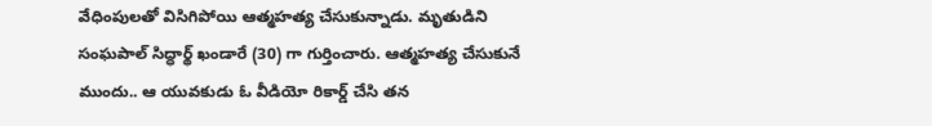వేధింపులతో విసిగిపోయి ఆత్మహత్య చేసుకున్నాడు. మృతుడిని సంఘపాల్ సిద్ధార్థ్ ఖండారే (30) గా గుర్తించారు. ఆత్మహత్య చేసుకునే ముందు.. ఆ యువకుడు ఓ వీడియో రికార్డ్ చేసి తన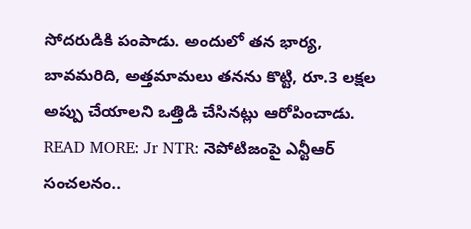సోదరుడికి పంపాడు. అందులో తన భార్య, బావమరిది, అత్తమామలు తనను కొట్టి, రూ.3 లక్షల అప్పు చేయాలని ఒత్తిడి చేసినట్లు ఆరోపించాడు.
READ MORE: Jr NTR: నెపోటిజంపై ఎన్టీఆర్ సంచలనం..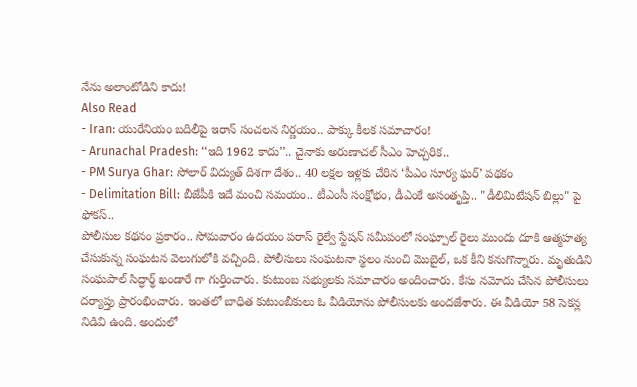నేను అలాంటోడిని కాదు!
Also Read
- Iran: యురేనియం బదిలీపై ఇరాన్ సంచలన నిర్ణయం.. పాక్కు కీలక సమాచారం!
- Arunachal Pradesh: ‘‘ఇది 1962 కాదు’’.. చైనాకు అరుణాచల్ సీఎం హెచ్చరిక..
- PM Surya Ghar: సోలార్ విద్యుత్ దిశగా దేశం.. 40 లక్షల ఇళ్లకు చేరిన ‘పీఎం సూర్య ఘర్’ పథకం
- Delimitation Bill: బీజేపీకి ఇదే మంచి సమయం.. టీఎంసీ సంక్షోభం, డీఎంకే అసంతృప్తి.. "డీలిమిటేషన్ బిల్లు" పై ఫోకస్..
పోలీసుల కథనం ప్రకారం.. సోమవారం ఉదయం పరాస్ రైల్వే స్టేషన్ సమీపంలో సంఘ్పాల్ రైలు ముందు దూకి ఆత్మహత్య చేసుకున్న సంఘటన వెలుగులోకి వచ్చింది. పోలీసులు సంఘటనా స్థలం నుంచి మొబైల్, ఒక కీని కనుగొన్నారు. మృతుడిని సంఘపాల్ సిద్ధార్థ్ ఖండారే గా గుర్తించారు. కుటుంబ సభ్యులకు సమాచారం అందించారు. కేసు నమోదు చేసిన పోలీసులు దర్యాప్తు ప్రారంభించారు. ఇంతలో బాధిత కుటుంబీకులు ఓ వీడియోను పోలీసులకు అందజేశారు. ఈ వీడియో 58 సెకన్ల నిడివి ఉంది. అందులో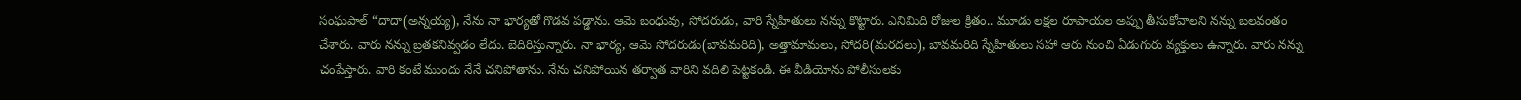సంఘపాల్ “దాదా(అన్నయ్య), నేను నా భార్యతో గొడవ పడ్డాను. ఆమె బంధువు, సోదరుడు, వారి స్నేహితులు నన్ను కొట్టారు. ఎనిమిది రోజుల క్రితం.. మూడు లక్షల రూపాయల అప్పు తీసుకోవాలని నన్ను బలవంతం చేశారు. వారు నన్ను బ్రతకనివ్వడం లేదు. బెదిరిస్తున్నారు. నా భార్య, ఆమె సోదరుడు(బావమరిది), అత్తామామలు, సోదరి(మరదలు), బావమరిది స్నేహితులు సహా ఆరు నుంచి ఏడుగురు వ్యక్తులు ఉన్నారు. వారు నన్ను చంపేస్తారు. వారి కంటే ముందు నేనే చనిపోతాను. నేను చనిపోయిన తర్వాత వారిని వదిలి పెట్టకండి. ఈ వీడియోను పోలీసులకు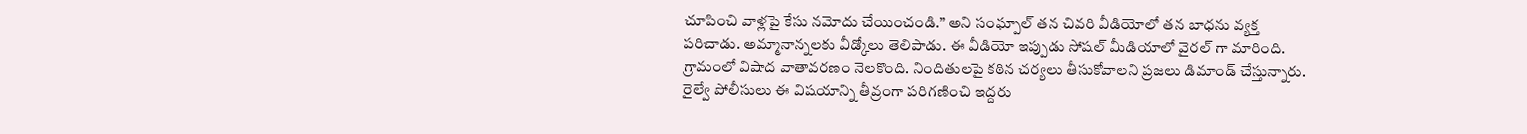చూపించి వాళ్లపై కేసు నమోదు చేయించండి.” అని సంఘ్పాల్ తన చివరి వీడియోలో తన బాధను వ్యక్త పరిచాడు. అమ్మానాన్నలకు వీడ్కోలు తెలిపాడు. ఈ వీడియో ఇప్పుడు సోషల్ మీడియాలో వైరల్ గా మారింది. గ్రామంలో విషాద వాతావరణం నెలకొంది. నిందితులపై కఠిన చర్యలు తీసుకోవాలని ప్రజలు డిమాండ్ చేస్తున్నారు. రైల్వే పోలీసులు ఈ విషయాన్ని తీవ్రంగా పరిగణించి ఇద్దరు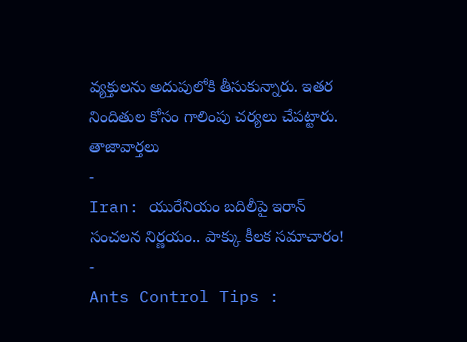వ్యక్తులను అదుపులోకి తీసుకున్నారు. ఇతర నిందితుల కోసం గాలింపు చర్యలు చేపట్టారు.
తాజావార్తలు
-
Iran: యురేనియం బదిలీపై ఇరాన్ సంచలన నిర్ణయం.. పాక్కు కీలక సమాచారం!
-
Ants Control Tips :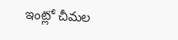ఇంట్లో చీమల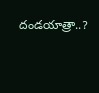దండయాత్రా..?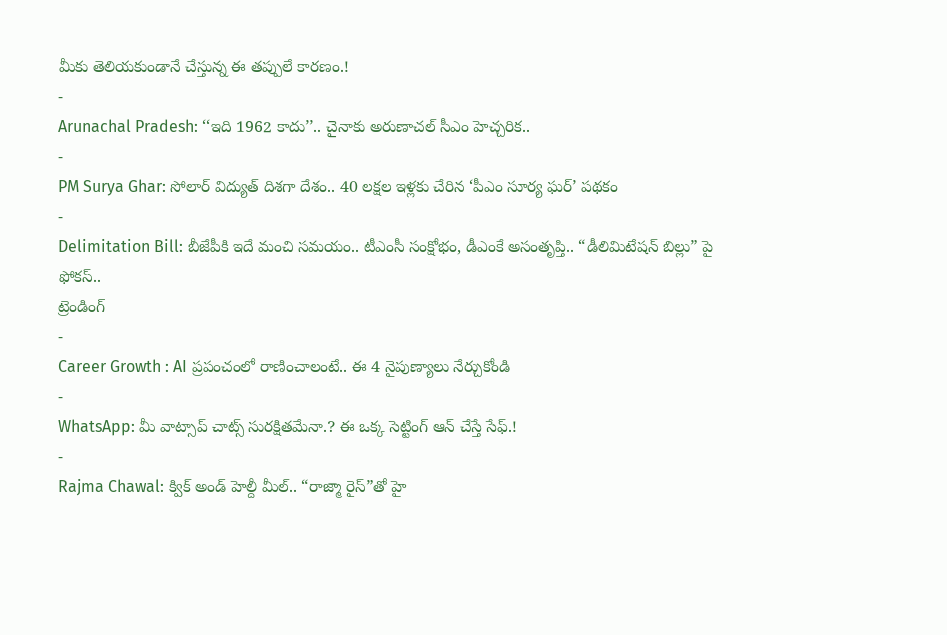మీకు తెలియకుండానే చేస్తున్న ఈ తప్పులే కారణం.!
-
Arunachal Pradesh: ‘‘ఇది 1962 కాదు’’.. చైనాకు అరుణాచల్ సీఎం హెచ్చరిక..
-
PM Surya Ghar: సోలార్ విద్యుత్ దిశగా దేశం.. 40 లక్షల ఇళ్లకు చేరిన ‘పీఎం సూర్య ఘర్’ పథకం
-
Delimitation Bill: బీజేపీకి ఇదే మంచి సమయం.. టీఎంసీ సంక్షోభం, డీఎంకే అసంతృప్తి.. “డీలిమిటేషన్ బిల్లు” పై ఫోకస్..
ట్రెండింగ్
-
Career Growth : AI ప్రపంచంలో రాణించాలంటే.. ఈ 4 నైపుణ్యాలు నేర్చుకోండి
-
WhatsApp: మీ వాట్సాప్ చాట్స్ సురక్షితమేనా.? ఈ ఒక్క సెట్టింగ్ ఆన్ చేస్తే సేఫ్.!
-
Rajma Chawal: క్విక్ అండ్ హెల్దీ మీల్.. “రాజ్మా రైస్”తో హై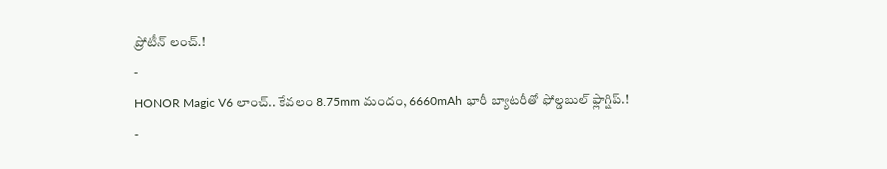ప్రోటీన్ లంచ్.!
-
HONOR Magic V6 లాంచ్.. కేవలం 8.75mm మందం, 6660mAh భారీ బ్యాటరీతో ఫోల్డబుల్ ఫ్లాగ్షిప్.!
-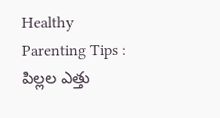Healthy Parenting Tips : పిల్లల ఎత్తు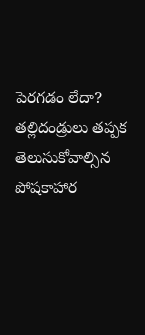పెరగడం లేదా? తల్లిదండ్రులు తప్పక తెలుసుకోవాల్సిన పోషకాహార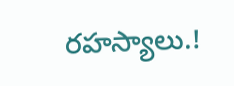రహస్యాలు.!